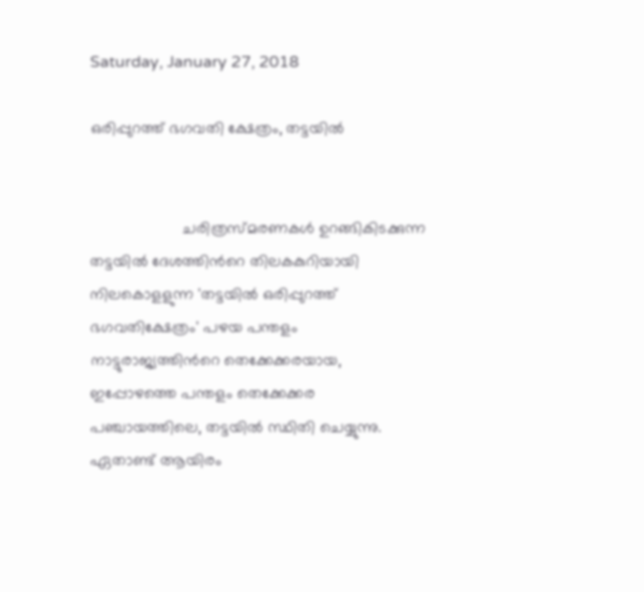Saturday, January 27, 2018

ഒരിപ്പുറത്ത് ഭഗവതി ക്ഷേത്രം, തട്ടയിൽ


                     ചരിത്രസ്മരണകള്‍ ഉറങ്ങികിടക്കുന്ന തട്ടയില്‍ ദേശത്തിന്‍റെ തിലകകുറിയായി നിലകൊളളുന്ന 'തട്ടയില്‍ ഒരിപ്പുറത്ത് ഭഗവതിക്ഷേത്രം' പഴയ പന്തളം നാട്ടുരാജ്യത്തിന്‍റെ തെക്കേക്കരയായ, ഇപ്പോഴത്തെ പന്തളം തെക്കേക്കര പഞ്ചായത്തിലെ, തട്ടയില്‍ സ്ഥിതി ചെയ്യുന്നു. ഏതാണ്ട് ആയിരം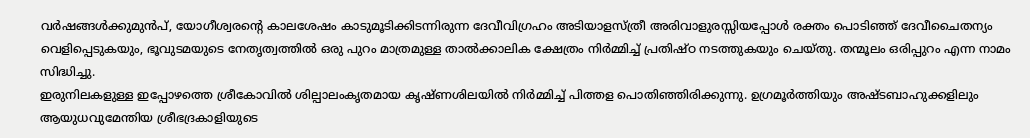വര്‍ഷങ്ങള്‍ക്കുമുന്‍പ്, യോഗീശ്വരന്‍റെ കാലശേഷം കാടുമൂടിക്കിടന്നിരുന്ന ദേവീവിഗ്രഹം അടിയാളസ്ത്രീ അരിവാളുരസ്സിയപ്പോള്‍ രക്തം പൊടിഞ്ഞ് ദേവീചൈതന്യം വെളിപ്പെടുകയും, ഭൂവുടമയുടെ നേതൃത്വത്തില്‍ ഒരു പുറം മാത്രമുള്ള താല്‍ക്കാലിക ക്ഷേത്രം നിര്‍മ്മിച്ച് പ്രതിഷ്ഠ നടത്തുകയും ചെയ്തു. തന്മൂലം ഒരിപ്പുറം എന്ന നാമം സിദ്ധിച്ചു.
ഇരുനിലകളുള്ള ഇപ്പോഴത്തെ ശ്രീകോവില്‍ ശില്പാലംകൃതമായ കൃഷ്ണശിലയില്‍ നിര്‍മ്മിച്ച് പിത്തള പൊതിഞ്ഞിരിക്കുന്നു. ഉഗ്രമൂര്‍ത്തിയും അഷ്ടബാഹുക്കളിലും ആയുധവുമേന്തിയ ശ്രീഭദ്രകാളിയുടെ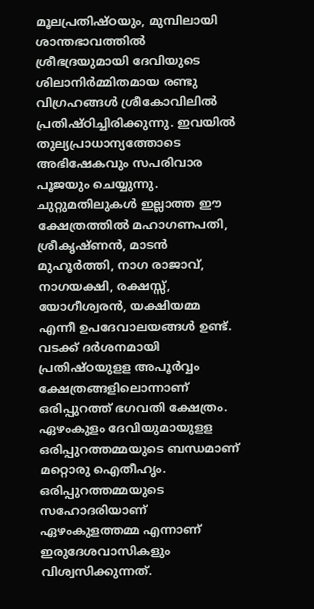മൂലപ്രതിഷ്ഠയും, മുമ്പിലായി ശാന്തഭാവത്തില്‍ ശ്രീഭദ്രയുമായി ദേവിയുടെ ശിലാനിര്‍മ്മിതമായ രണ്ടു വിഗ്രഹങ്ങള്‍ ശ്രീകോവിലില്‍ പ്രതിഷ്ഠിച്ചിരിക്കുന്നു. ഇവയില്‍ തുല്യപ്രാധാന്യത്തോടെ അഭിഷേകവും സപരിവാര പൂജയും ചെയ്യുന്നു.
ചുറ്റുമതിലുകള്‍ ഇല്ലാത്ത ഈ ക്ഷേത്രത്തില്‍ മഹാഗണപതി, ശ്രീകൃഷ്ണന്‍, മാടന്‍ മുഹൂര്‍ത്തി, നാഗ രാജാവ്, നാഗയക്ഷി, രക്ഷസ്സ്, യോഗീശ്വരന്‍, യക്ഷിയമ്മ എന്നീ ഉപദേവാലയങ്ങള്‍ ഉണ്ട്.
വടക്ക് ദര്‍ശനമായി പ്രതിഷ്ഠയുളള അപൂര്‍വ്വം ക്ഷേത്രങ്ങളിലൊന്നാണ് ഒരിപ്പുറത്ത് ഭഗവതി ക്ഷേത്രം.
ഏഴംകുളം ദേവിയുമായുളള ഒരിപ്പുറത്തമ്മയുടെ ബന്ധമാണ് മറ്റൊരു ഐതീഹൃം. ഒരിപ്പുറത്തമ്മയുടെ സഹോദരിയാണ് ഏഴംകുളത്തമ്മ എന്നാണ് ഇരുദേശവാസികളും വിശ്വസിക്കുന്നത്.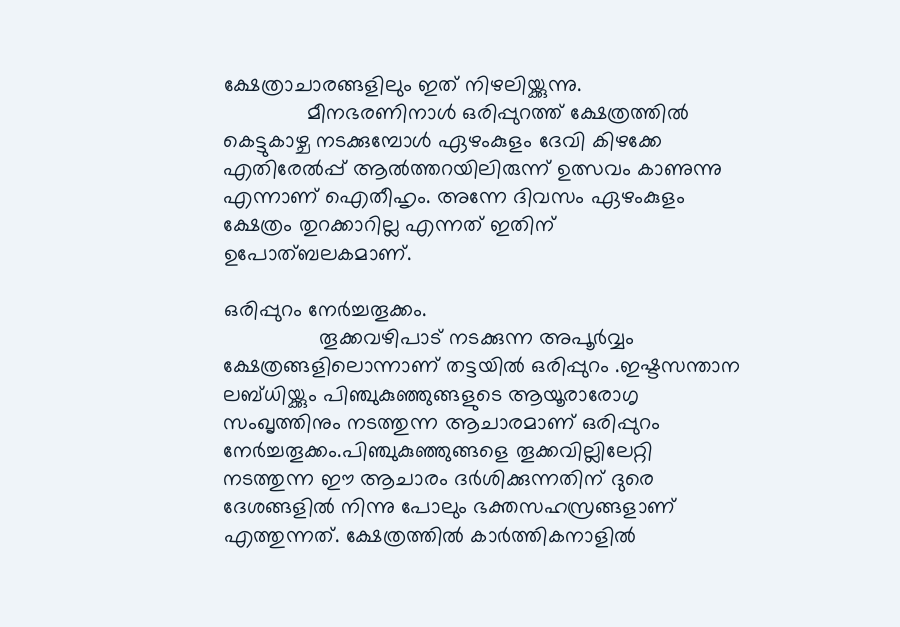ക്ഷേത്രാചാരങ്ങളിലും ഇത് നിഴലിയ്ക്കുന്നു.
              മീനഭരണിനാള്‍ ഒരിപ്പുറത്ത് ക്ഷേത്രത്തില്‍ കെട്ടുകാഴ്ച നടക്കുമ്പോള്‍ ഏഴംകുളം ദേവി കിഴക്കേ എതിരേൽപ്പ് ആല്‍ത്തറയിലിരുന്ന് ഉത്സവം കാണുന്നു എന്നാണ് ഐതീഹൃം. അന്നേ ദിവസം ഏഴംകുളം ക്ഷേത്രം തുറക്കാറില്ല എന്നത് ഇതിന് ഉപോത്ബലകമാണ്.

ഒരിപ്പുറം നേർച്ചതൂക്കം.
                തൂക്കവഴിപാട് നടക്കുന്ന അപൂര്‍വ്വം ക്ഷേത്രങ്ങളിലൊന്നാണ് തട്ടയില്‍ ഒരിപ്പുറം .ഇഷ്ടസന്താന ലബ്ധിയ്ക്കും പിഞ്ചുകുഞ്ഞുങ്ങളുടെ ആയൂരാരോഗൃ സംഖൃത്തിനും നടത്തുന്ന ആചാരമാണ് ഒരിപ്പുറം നേര്‍ച്ചതൂക്കം.പിഞ്ചുകുഞ്ഞുങ്ങളെ തൂക്കവില്ലിലേറ്റി നടത്തുന്ന ഈ ആചാരം ദര്‍ശിക്കുന്നതിന് ദുരെ ദേശങ്ങളില്‍ നിന്നു പോലും ഭക്തസഹസ്രങ്ങളാണ് എത്തുന്നത്. ക്ഷേത്രത്തില്‍ കാര്‍ത്തികനാളില്‍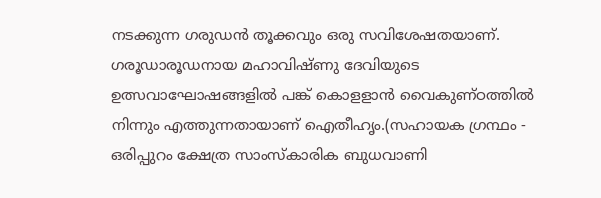നടക്കുന്ന ഗരുഡന്‍ തൂക്കവും ഒരു സവിശേഷതയാണ്. ഗരൂഡാരൂഡനായ മഹാവിഷ്ണു ദേവിയുടെ ഉത്സവാഘോഷങ്ങളില്‍ പങ്ക് കൊളളാന്‍ വൈകുണ്ഠത്തില്‍ നിന്നും എത്തുന്നതായാണ് ഐതീഹൃം.(സഹായക ഗ്രന്ഥം - ഒരിപ്പുറം ക്ഷേത്ര സാംസ്കാരിക ബുധവാണി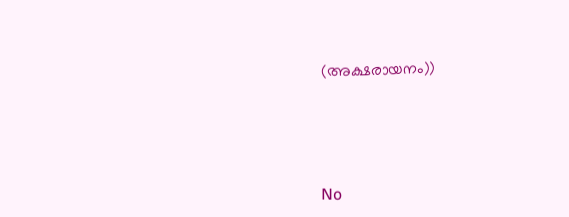(അക്ഷരായനം))





No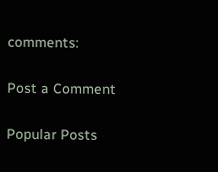comments:

Post a Comment

Popular Posts